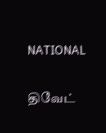NATIONAL

திவேட்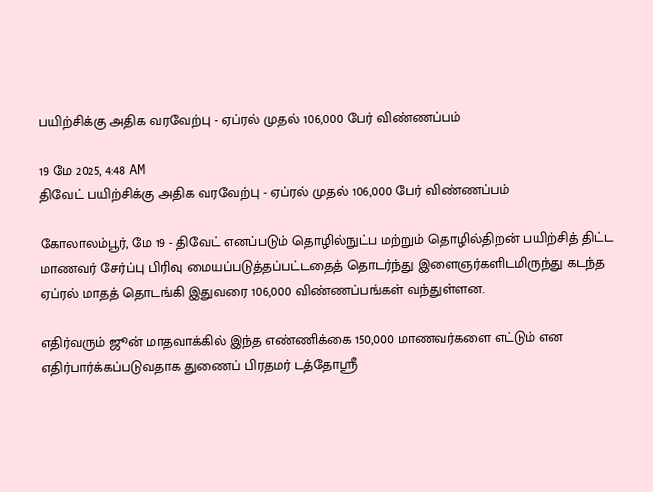பயிற்சிக்கு அதிக வரவேற்பு - ஏப்ரல் முதல் 106,000 பேர் விண்ணப்பம்

19 மே 2025, 4:48 AM
திவேட் பயிற்சிக்கு அதிக வரவேற்பு - ஏப்ரல் முதல் 106,000 பேர் விண்ணப்பம்

கோலாலம்பூர், மே 19 - திவேட் எனப்படும் தொழில்நுட்ப மற்றும் தொழில்திறன் பயிற்சித் திட்ட மாணவர் சேர்ப்பு பிரிவு மையப்படுத்தப்பட்டதைத் தொடர்ந்து இளைஞர்களிடமிருந்து கடந்த ஏப்ரல் மாதத் தொடங்கி இதுவரை 106,000 விண்ணப்பங்கள் வந்துள்ளன.

எதிர்வரும் ஜூன் மாதவாக்கில் இந்த எண்ணிக்கை 150,000 மாணவர்களை எட்டும் என எதிர்பார்க்கப்படுவதாக துணைப் பிரதமர் டத்தோஸ்ரீ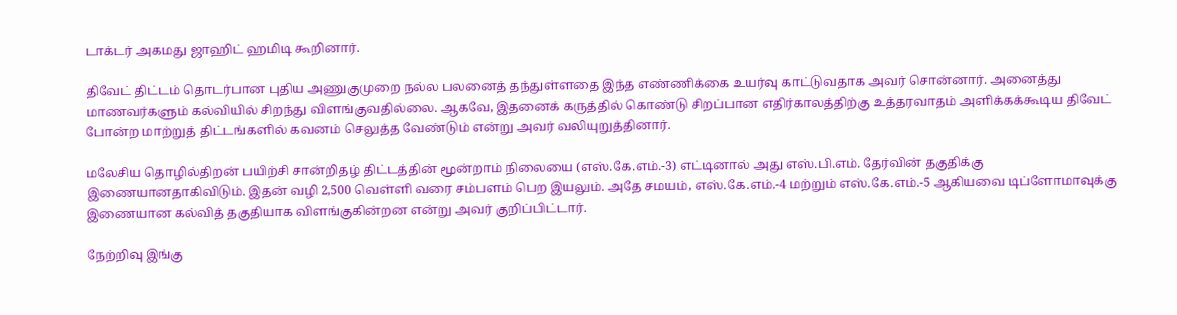டாக்டர் அகமது ஜாஹிட் ஹமிடி கூறினார்.

திவேட் திட்டம் தொடர்பான புதிய அணுகுமுறை நல்ல பலனைத் தந்துள்ளதை இந்த எண்ணிக்கை உயர்வு காட்டுவதாக அவர் சொன்னார். அனைத்து மாணவர்களும் கல்வியில் சிறந்து விளங்குவதில்லை. ஆகவே, இதனைக் கருத்தில் கொண்டு சிறப்பான எதிர்காலத்திற்கு உத்தரவாதம் அளிக்கக்கூடிய திவேட் போன்ற மாற்றுத் திட்டங்களில் கவனம் செலுத்த வேண்டும் என்று அவர் வலியுறுத்தினார்.

மலேசிய தொழில்திறன் பயிற்சி சான்றிதழ் திட்டத்தின் மூன்றாம் நிலையை (எஸ்.கே.எம்.-3) எட்டினால் அது எஸ்.பி.எம். தேர்வின் தகுதிக்கு இணையானதாகிவிடும். இதன் வழி 2,500 வெள்ளி வரை சம்பளம் பெற இயலும். அதே சமயம், எஸ்.கே.எம்.-4 மற்றும் எஸ்.கே.எம்.-5 ஆகியவை டிப்ளோமாவுக்கு இணையான கல்வித் தகுதியாக விளங்குகின்றன என்று அவர் குறிப்பிட்டார்.

நேற்றிவு இங்கு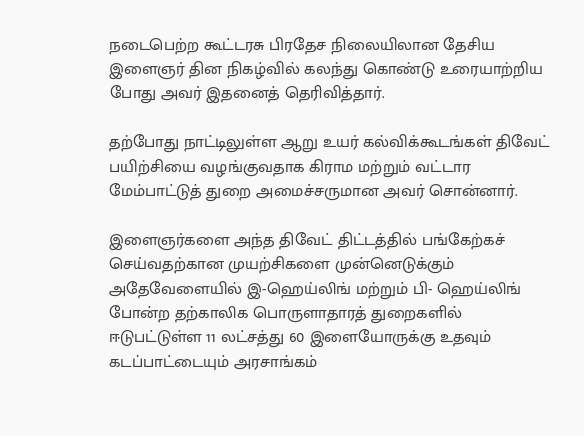நடைபெற்ற கூட்டரசு பிரதேச நிலையிலான தேசிய இளைஞர் தின நிகழ்வில் கலந்து கொண்டு உரையாற்றிய போது அவர் இதனைத் தெரிவித்தார்.

தற்போது நாட்டிலுள்ள ஆறு உயர் கல்விக்கூடங்கள் திவேட் பயிற்சியை வழங்குவதாக கிராம மற்றும் வட்டார மேம்பாட்டுத் துறை அமைச்சருமான அவர் சொன்னார்.

இளைஞர்களை அந்த திவேட் திட்டத்தில் பங்கேற்கச் செய்வதற்கான முயற்சிகளை முன்னெடுக்கும் அதேவேளையில் இ-ஹெய்லிங் மற்றும் பி- ஹெய்லிங் போன்ற தற்காலிக பொருளாதாரத் துறைகளில் ஈடுபட்டுள்ள 11 லட்சத்து 60 இளையோருக்கு உதவும் கடப்பாட்டையும் அரசாங்கம்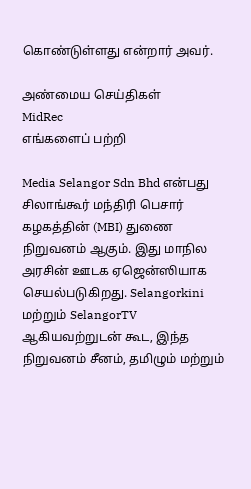கொண்டுள்ளது என்றார் அவர்.

அண்மைய செய்திகள்
MidRec
எங்களைப் பற்றி

Media Selangor Sdn Bhd என்பது சிலாங்கூர் மந்திரி பெசார் கழகத்தின் (MBI) துணை நிறுவனம் ஆகும். இது மாநில அரசின் ஊடக ஏஜென்ஸியாக செயல்படுகிறது. Selangorkini மற்றும் SelangorTV ஆகியவற்றுடன் கூட, இந்த நிறுவனம் சீனம், தமிழும் மற்றும்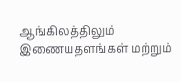ஆங்கிலத்திலும் இணையதளங்கள் மற்றும்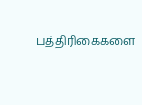பத்திரிகைகளை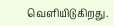வெளியிடுகிறது.